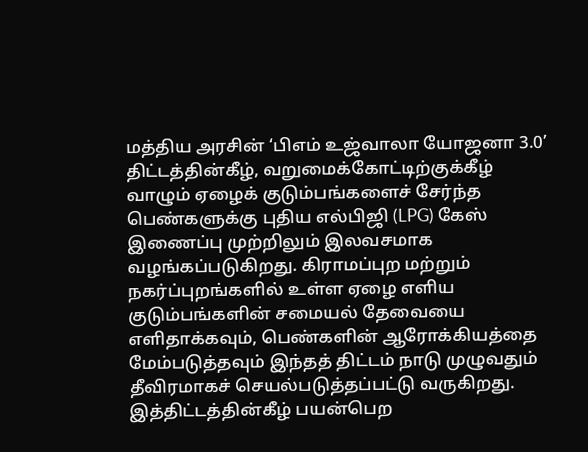மத்திய அரசின் ‘பிஎம் உஜ்வாலா யோஜனா 3.0’ திட்டத்தின்கீழ், வறுமைக்கோட்டிற்குக்கீழ் வாழும் ஏழைக் குடும்பங்களைச் சேர்ந்த பெண்களுக்கு புதிய எல்பிஜி (LPG) கேஸ் இணைப்பு முற்றிலும் இலவசமாக வழங்கப்படுகிறது. கிராமப்புற மற்றும் நகர்ப்புறங்களில் உள்ள ஏழை எளிய குடும்பங்களின் சமையல் தேவையை எளிதாக்கவும், பெண்களின் ஆரோக்கியத்தை மேம்படுத்தவும் இந்தத் திட்டம் நாடு முழுவதும் தீவிரமாகச் செயல்படுத்தப்பட்டு வருகிறது.
இத்திட்டத்தின்கீழ் பயன்பெற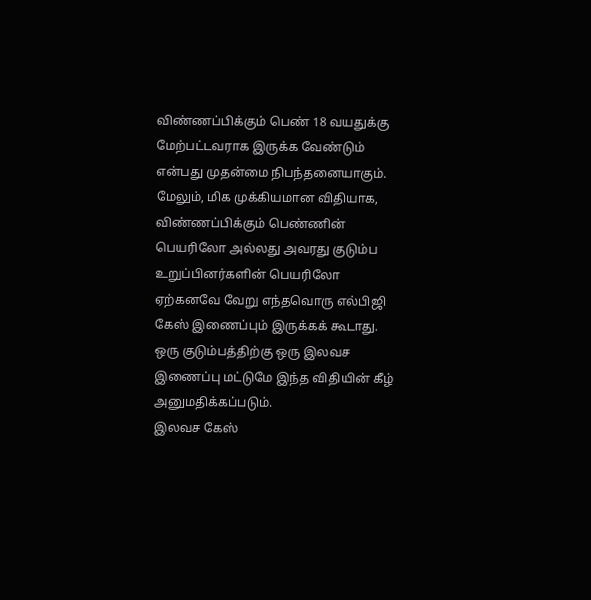விண்ணப்பிக்கும் பெண் 18 வயதுக்கு மேற்பட்டவராக இருக்க வேண்டும் என்பது முதன்மை நிபந்தனையாகும். மேலும், மிக முக்கியமான விதியாக, விண்ணப்பிக்கும் பெண்ணின் பெயரிலோ அல்லது அவரது குடும்ப உறுப்பினர்களின் பெயரிலோ ஏற்கனவே வேறு எந்தவொரு எல்பிஜி கேஸ் இணைப்பும் இருக்கக் கூடாது. ஒரு குடும்பத்திற்கு ஒரு இலவச இணைப்பு மட்டுமே இந்த விதியின் கீழ் அனுமதிக்கப்படும்.
இலவச கேஸ்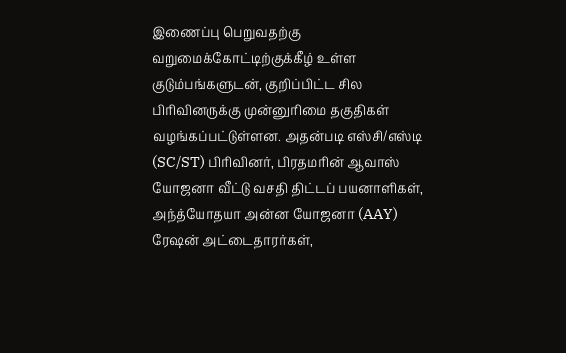இணைப்பு பெறுவதற்கு வறுமைக்கோட்டிற்குக்கீழ் உள்ள குடும்பங்களுடன், குறிப்பிட்ட சில பிரிவினருக்கு முன்னுரிமை தகுதிகள் வழங்கப்பட்டுள்ளன. அதன்படி எஸ்சி/எஸ்டி (SC/ST) பிரிவினர், பிரதமரின் ஆவாஸ் யோஜனா வீட்டு வசதி திட்டப் பயனாளிகள், அந்த்யோதயா அன்ன யோஜனா (AAY) ரேஷன் அட்டைதாரர்கள்,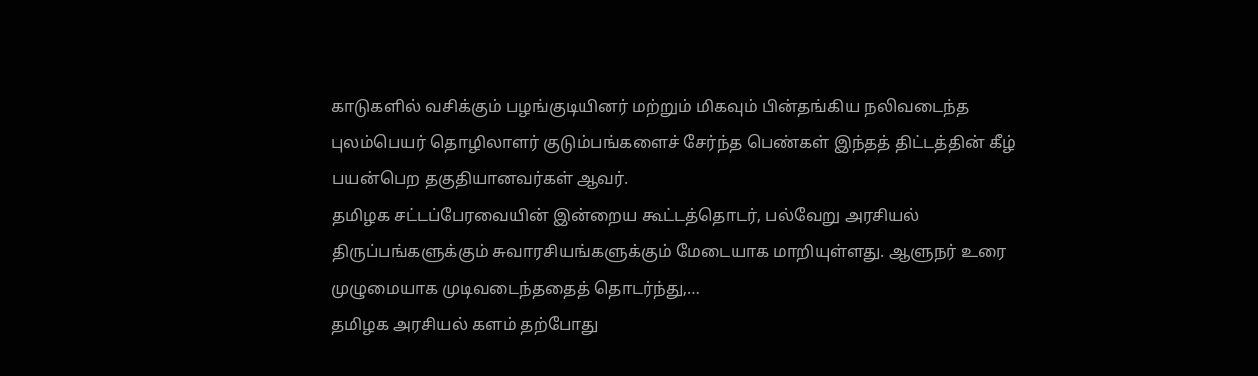காடுகளில் வசிக்கும் பழங்குடியினர் மற்றும் மிகவும் பின்தங்கிய நலிவடைந்த புலம்பெயர் தொழிலாளர் குடும்பங்களைச் சேர்ந்த பெண்கள் இந்தத் திட்டத்தின் கீழ் பயன்பெற தகுதியானவர்கள் ஆவர்.
தமிழக சட்டப்பேரவையின் இன்றைய கூட்டத்தொடர், பல்வேறு அரசியல் திருப்பங்களுக்கும் சுவாரசியங்களுக்கும் மேடையாக மாறியுள்ளது. ஆளுநர் உரை முழுமையாக முடிவடைந்ததைத் தொடர்ந்து,…
தமிழக அரசியல் களம் தற்போது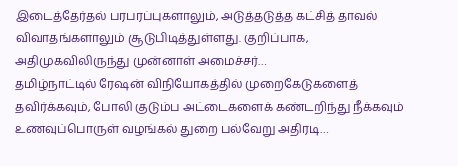இடைத்தேர்தல் பரபரப்புகளாலும், அடுத்தடுத்த கட்சித் தாவல் விவாதங்களாலும் சூடுபிடித்துள்ளது. குறிப்பாக, அதிமுகவிலிருந்து முன்னாள் அமைச்சர்…
தமிழ்நாட்டில் ரேஷன் விநியோகத்தில் முறைகேடுகளைத் தவிர்க்கவும், போலி குடும்ப அட்டைகளைக் கண்டறிந்து நீக்கவும் உணவுப்பொருள் வழங்கல் துறை பல்வேறு அதிரடி…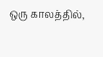ஒரு காலத்தில்,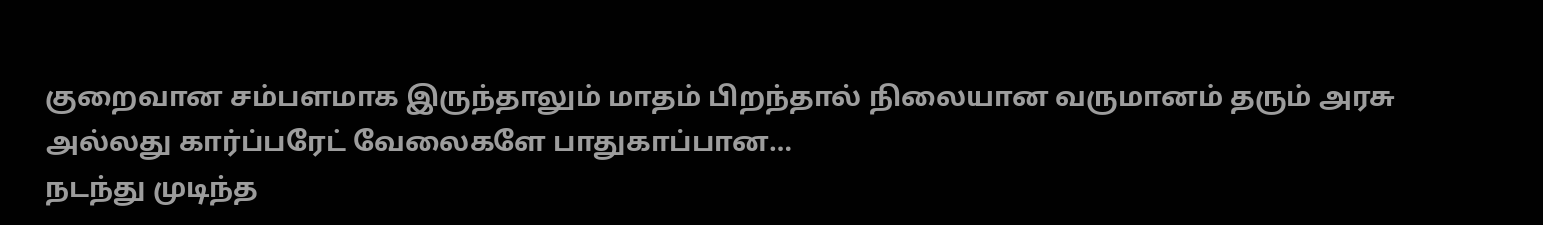குறைவான சம்பளமாக இருந்தாலும் மாதம் பிறந்தால் நிலையான வருமானம் தரும் அரசு அல்லது கார்ப்பரேட் வேலைகளே பாதுகாப்பான…
நடந்து முடிந்த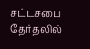சட்டசபை தேர்தலில்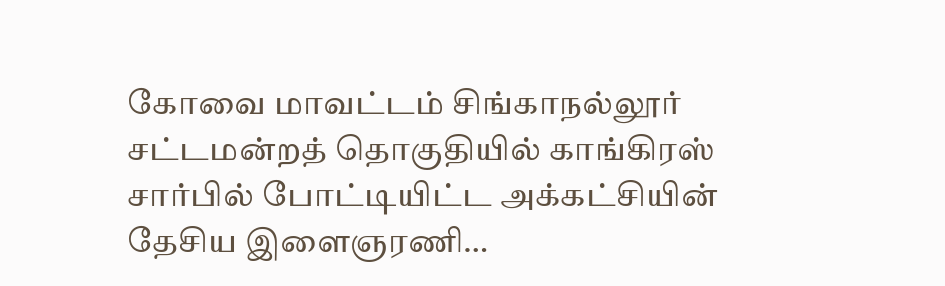கோவை மாவட்டம் சிங்காநல்லூர் சட்டமன்றத் தொகுதியில் காங்கிரஸ் சார்பில் போட்டியிட்ட அக்கட்சியின் தேசிய இளைஞரணி…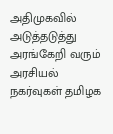அதிமுகவில் அடுத்தடுத்து அரங்கேறி வரும் அரசியல் நகர்வுகள் தமிழக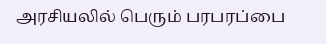அரசியலில் பெரும் பரபரப்பை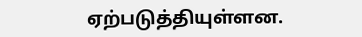ஏற்படுத்தியுள்ளன.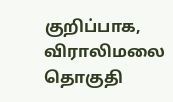குறிப்பாக, விராலிமலை தொகுதி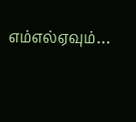எம்எல்ஏவும்…